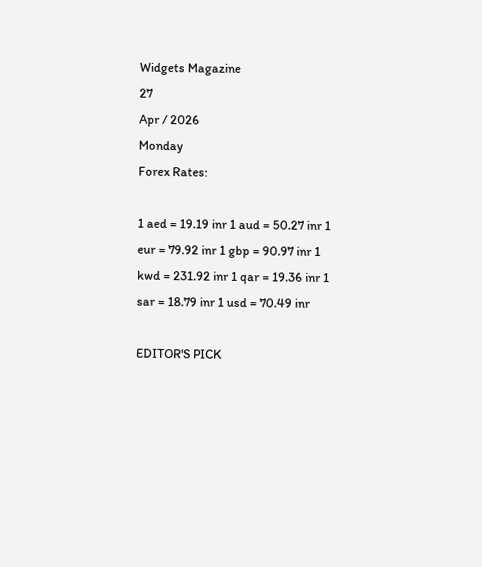Widgets Magazine
27
Apr / 2026
Monday
Forex Rates:

1 aed = 19.19 inr 1 aud = 50.27 inr 1 eur = 79.92 inr 1 gbp = 90.97 inr 1 kwd = 231.92 inr 1 qar = 19.36 inr 1 sar = 18.79 inr 1 usd = 70.49 inr

EDITOR'S PICK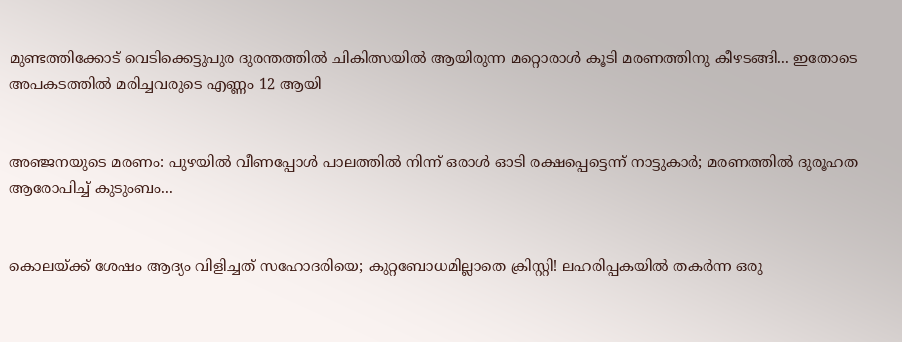മുണ്ടത്തിക്കോട് വെടിക്കെട്ടുപുര ദുരന്തത്തിൽ ചികിത്സയിൽ ആയിരുന്ന മറ്റൊരാൾ കൂടി മരണത്തിനു കീഴടങ്ങി... ഇതോടെ അപകടത്തിൽ മരിച്ചവരുടെ എണ്ണം 12 ആയി


അഞ്ജനയുടെ മരണം: പുഴയിൽ വീണപ്പോൾ പാലത്തിൽ നിന്ന് ഒരാൾ ഓടി രക്ഷപ്പെട്ടെന്ന് നാട്ടുകാർ; മരണത്തിൽ ദുരൂഹത ആരോപിച്ച് കുടുംബം...


കൊലയ്ക്ക് ശേഷം ആദ്യം വിളിച്ചത് സഹോദരിയെ; കുറ്റബോധമില്ലാതെ ക്രിസ്റ്റി! ലഹരിപ്പകയിൽ തകർന്ന ഒരു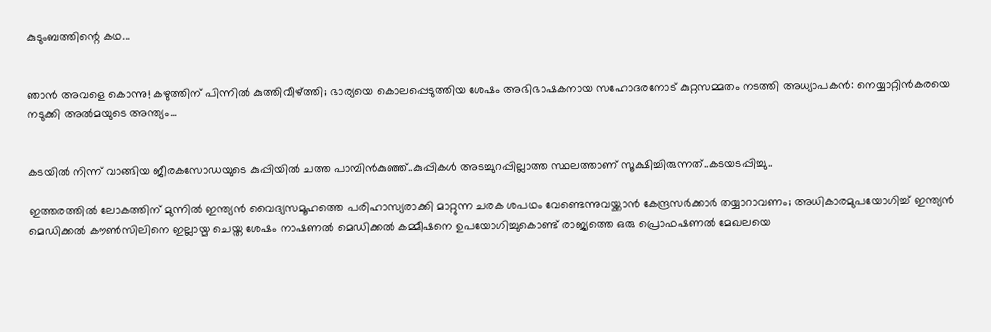കുടുംബത്തിന്റെ കഥ...


ഞാൻ അവളെ കൊന്നു! കഴുത്തിന് പിന്നിൽ കുത്തിവീഴ്ത്തി; ഭാര്യയെ കൊലപ്പെടുത്തിയ ശേഷം അഭിഭാഷകനായ സഹോദരനോട് കുറ്റസമ്മതം നടത്തി അധ്യാപകൻ: നെയ്യാറ്റിൻകരയെ നടുക്കി അൽമയുടെ അന്ത്യം...


കടയിൽ നിന്ന് വാങ്ങിയ ജീരകസോഡയുടെ കുപ്പിയിൽ ചത്ത പാമ്പിൻകുഞ്ഞ്..കുപ്പികൾ അടച്ചുറപ്പില്ലാത്ത സ്ഥലത്താണ് സൂക്ഷിച്ചിരുന്നത്..കടയടപ്പിച്ചു..

ഇത്തരത്തിൽ ലോകത്തിന് മുന്നിൽ ഇന്ത്യൻ വൈദ്യസമൂഹത്തെ പരിഹാസ്യരാക്കി മാറ്റുന്ന ചരക ശപഥം വേണ്ടെന്നുവയ്ക്കാൻ കേന്ദ്രസർക്കാർ തയ്യാറാവണം; അധികാരമുപയോഗിച്ച് ഇന്ത്യൻ മെഡിക്കൽ കൗൺസിലിനെ ഇല്ലായ്മ ചെയ്ത ശേഷം നാഷണൽ മെഡിക്കൽ കമ്മീഷനെ ഉപയോഗിച്ചുകൊണ്ട് രാജ്യത്തെ ഒരു പ്രൊഫഷണൽ മേഖലയെ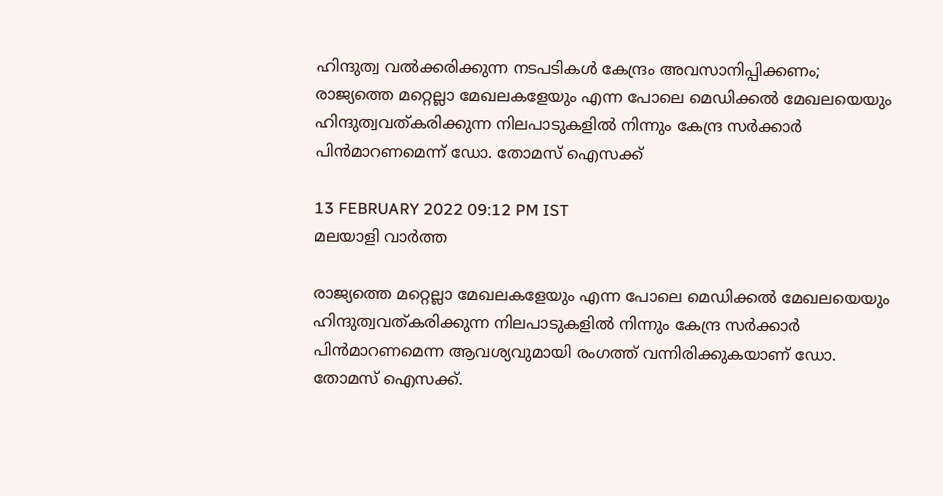ഹിന്ദുത്വ വൽക്കരിക്കുന്ന നടപടികൾ കേന്ദ്രം അവസാനിപ്പിക്കണം; രാജ്യത്തെ മറ്റെല്ലാ മേഖലകളേയും എന്ന പോലെ മെഡിക്കൽ മേഖലയെയും ഹിന്ദുത്വവത്കരിക്കുന്ന നിലപാടുകളിൽ നിന്നും കേന്ദ്ര സർക്കാർ പിൻമാറണമെന്ന് ഡോ. തോമസ് ഐസക്ക്

13 FEBRUARY 2022 09:12 PM IST
മലയാളി വാര്‍ത്ത

രാജ്യത്തെ മറ്റെല്ലാ മേഖലകളേയും എന്ന പോലെ മെഡിക്കൽ മേഖലയെയും ഹിന്ദുത്വവത്കരിക്കുന്ന നിലപാടുകളിൽ നിന്നും കേന്ദ്ര സർക്കാർ പിൻമാറണമെന്ന ആവശ്യവുമായി രംഗത്ത് വന്നിരിക്കുകയാണ് ഡോ. തോമസ് ഐസക്ക്.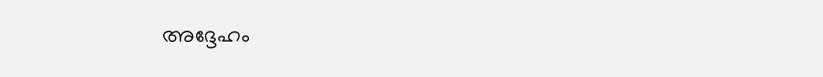അദ്ദേഹം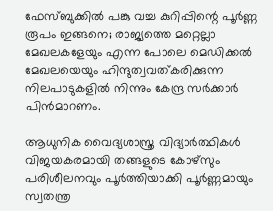ഫേസ്ബുക്കിൽ പങ്കു വച്ച കുറിപ്പിന്റെ പൂർണ്ണ രൂപം ഇങ്ങനെ; രാജ്യത്തെ മറ്റെല്ലാ മേഖലകളേയും എന്ന പോലെ മെഡിക്കൽ മേഖലയെയും ഹിന്ദുത്വവത്കരിക്കുന്ന നിലപാടുകളിൽ നിന്നും കേന്ദ്ര സർക്കാർ പിൻമാറണം.

ആധുനിക വൈദ്യശാസ്ത്ര വിദ്യാർത്ഥികൾ വിജയകരമായി തങ്ങളുടെ കോഴ്സും പരിശീലനവും പൂർത്തിയാക്കി പൂർണ്ണമായും സ്വതന്ത്ര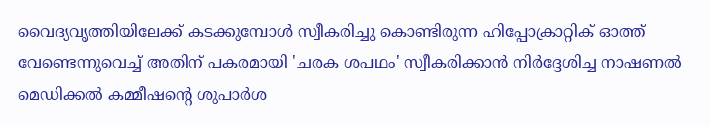വൈദ്യവൃത്തിയിലേക്ക് കടക്കുമ്പോൾ സ്വീകരിച്ചു കൊണ്ടിരുന്ന ഹിപ്പോക്രാറ്റിക് ഓത്ത് വേണ്ടെന്നുവെച്ച് അതിന് പകരമായി 'ചരക ശപഥം' സ്വീകരിക്കാൻ നിർദ്ദേശിച്ച നാഷണൽ മെഡിക്കൽ കമ്മീഷന്റെ ശുപാർശ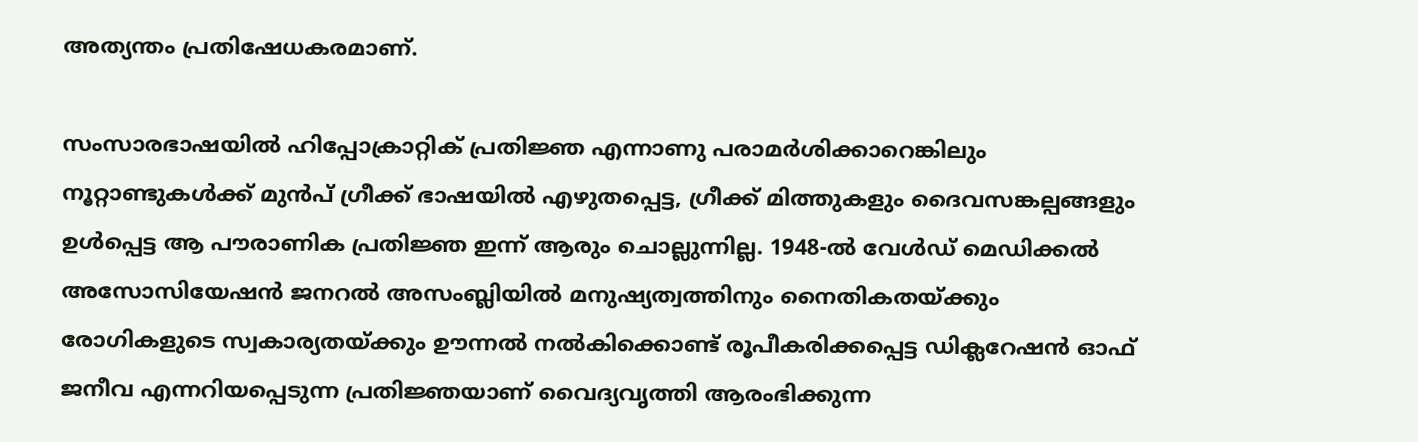അത്യന്തം പ്രതിഷേധകരമാണ്.

സംസാരഭാഷയിൽ ഹിപ്പോക്രാറ്റിക് പ്രതിജ്ഞ എന്നാണു പരാമർശിക്കാറെങ്കിലും നൂറ്റാണ്ടുകൾക്ക് മുൻപ് ഗ്രീക്ക് ഭാഷയിൽ എഴുതപ്പെട്ട, ഗ്രീക്ക് മിത്തുകളും ദൈവസങ്കല്പങ്ങളും ഉൾപ്പെട്ട ആ പൗരാണിക പ്രതിജ്ഞ ഇന്ന് ആരും ചൊല്ലുന്നില്ല. 1948-ൽ വേൾഡ് മെഡിക്കൽ അസോസിയേഷൻ ജനറൽ അസംബ്ലിയിൽ മനുഷ്യത്വത്തിനും നൈതികതയ്ക്കും രോഗികളുടെ സ്വകാര്യതയ്ക്കും ഊന്നൽ നൽകിക്കൊണ്ട് രൂപീകരിക്കപ്പെട്ട ഡിക്ലറേഷൻ ഓഫ് ജനീവ എന്നറിയപ്പെടുന്ന പ്രതിജ്ഞയാണ് വൈദ്യവൃത്തി ആരംഭിക്കുന്ന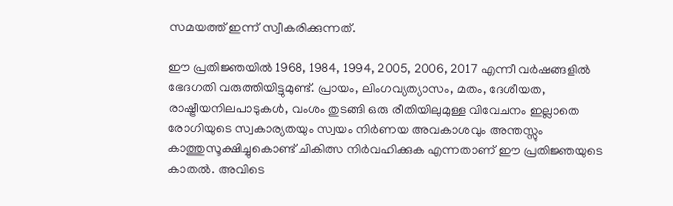സമയത്ത് ഇന്ന് സ്വീകരിക്കുന്നത്.

ഈ പ്രതിജ്ഞയിൽ 1968, 1984, 1994, 2005, 2006, 2017 എന്നീ വർഷങ്ങളിൽ ഭേദഗതി വരുത്തിയിട്ടുമുണ്ട്. പ്രായം, ലിംഗവ്യത്യാസം, മതം, ദേശീയത, രാഷ്ട്രീയനിലപാടുകൾ, വംശം തുടങ്ങി ഒരു രീതിയിലുമുള്ള വിവേചനം ഇല്ലാതെ രോഗിയുടെ സ്വകാര്യതയും സ്വയം നിർണയ അവകാശവും അന്തസ്സും കാത്തുസൂക്ഷിച്ചുകൊണ്ട് ചികിത്സ നിർവഹിക്കുക എന്നതാണ് ഈ പ്രതിജ്ഞയുടെ കാതൽ. അവിടെ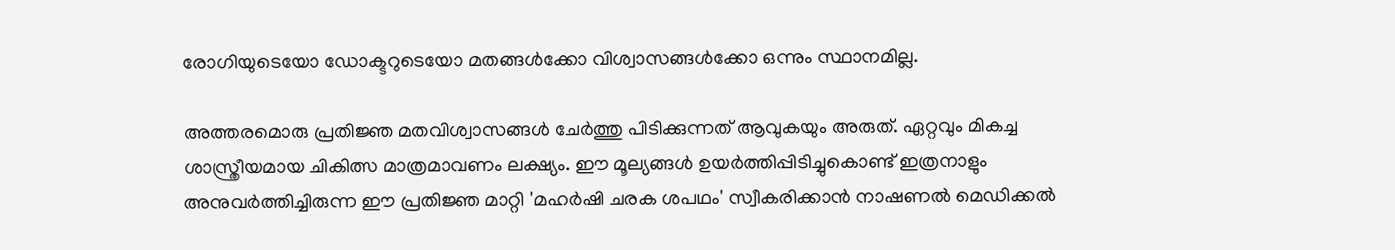രോഗിയുടെയോ ഡോക്ടറുടെയോ മതങ്ങൾക്കോ വിശ്വാസങ്ങൾക്കോ ഒന്നും സ്ഥാനമില്ല.

അത്തരമൊരു പ്രതിജ്ഞ മതവിശ്വാസങ്ങൾ ചേർത്തു പിടിക്കുന്നത് ആവുകയും അരുത്. ഏറ്റവും മികച്ച ശാസ്ത്രീയമായ ചികിത്സ മാത്രമാവണം ലക്ഷ്യം. ഈ മൂല്യങ്ങൾ ഉയർത്തിപ്പിടിച്ചുകൊണ്ട് ഇത്രനാളും അനുവർത്തിച്ചിരുന്ന ഈ പ്രതിജ്ഞ മാറ്റി 'മഹർഷി ചരക ശപഥം' സ്വീകരിക്കാൻ നാഷണൽ മെഡിക്കൽ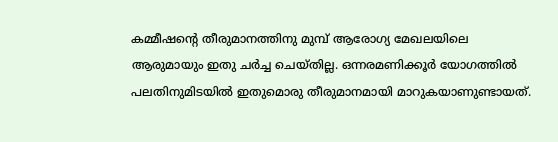കമ്മീഷന്റെ തീരുമാനത്തിനു മുമ്പ് ആരോഗ്യ മേഖലയിലെ ആരുമായും ഇതു ചർച്ച ചെയ്തില്ല. ഒന്നരമണിക്കൂർ യോഗത്തിൽ പലതിനുമിടയിൽ ഇതുമൊരു തീരുമാനമായി മാറുകയാണുണ്ടായത്.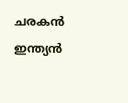ചരകൻ ഇന്ത്യൻ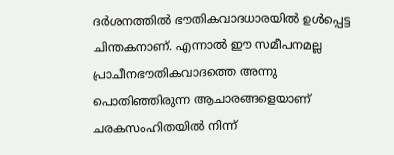ദർശനത്തിൽ ഭൗതികവാദധാരയിൽ ഉൾപ്പെട്ട ചിന്തകനാണ്. എന്നാൽ ഈ സമീപനമല്ല പ്രാചീനഭൗതികവാദത്തെ അന്നു പൊതിഞ്ഞിരുന്ന ആചാരങ്ങളെയാണ് ചരകസംഹിതയിൽ നിന്ന്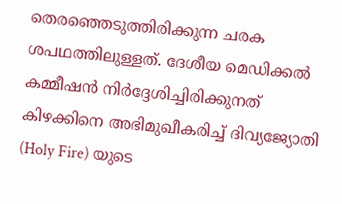തെരഞ്ഞെടുത്തിരിക്കുന്ന ചരക ശപഥത്തിലുള്ളത്. ദേശീയ മെഡിക്കൽ കമ്മീഷൻ നിർദ്ദേശിച്ചിരിക്കുനത് കിഴക്കിനെ അഭിമുഖീകരിച്ച് ദിവ്യജ്യോതി (Holy Fire) യുടെ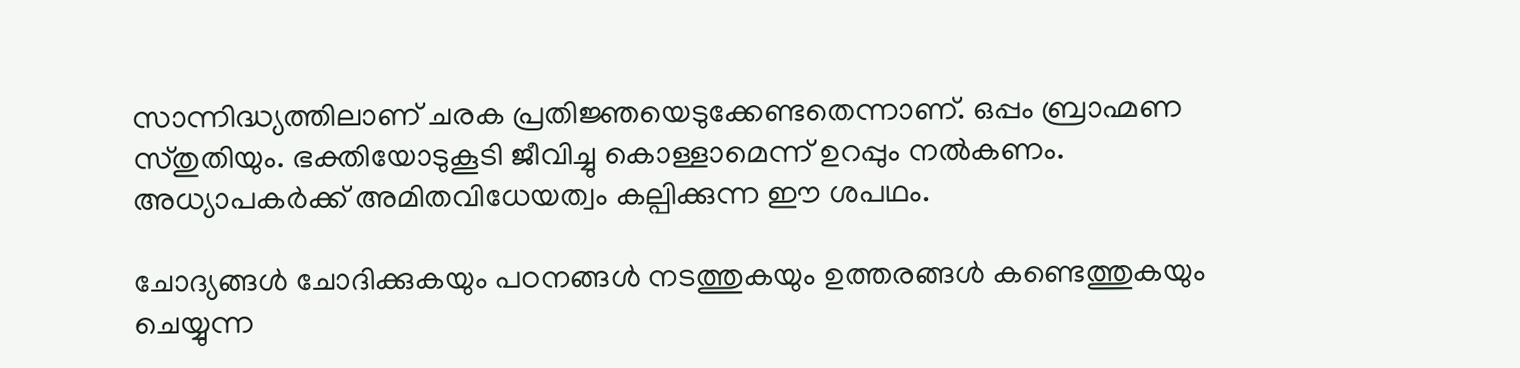സാന്നിദ്ധ്യത്തിലാണ് ചരക പ്രതിജ്ഞയെടുക്കേണ്ടതെന്നാണ്. ഒപ്പം ബ്രാഹ്മണ സ്തുതിയും. ഭക്തിയോടുകൂടി ജീവിച്ചു കൊള്ളാമെന്ന് ഉറപ്പും നൽകണം. അധ്യാപകർക്ക് അമിതവിധേയത്വം കല്പിക്കുന്ന ഈ ശപഥം.

ചോദ്യങ്ങൾ ചോദിക്കുകയും പഠനങ്ങൾ നടത്തുകയും ഉത്തരങ്ങൾ കണ്ടെത്തുകയും ചെയ്യുന്ന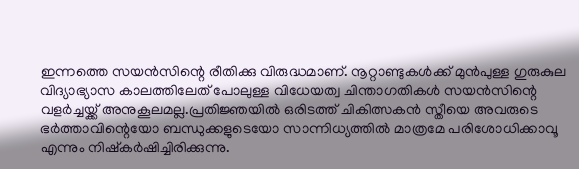ഇന്നത്തെ സയൻസിന്റെ രീതിക്കു വിരുദ്ധമാണ്. നൂറ്റാണ്ടുകൾക്ക് മുൻപുള്ള ഗുരുകുല വിദ്യാഭ്യാസ കാലത്തിലേത് പോലുള്ള വിധേയത്വ ചിന്താഗതികൾ സയൻസിന്റെ വളർച്ചയ്ക്ക് അനുകൂലമല്ല.പ്രതിജ്ഞയിൽ ഒരിടത്ത് ചികിത്സകൻ സ്തീയെ അവരുടെ ഭർത്താവിന്റെയോ ബന്ധുക്കളുടെയോ സാന്നിധ്യത്തിൽ മാത്രമേ പരിശോധിക്കാവൂ എന്നും നിഷ്കർഷിച്ചിരിക്കുന്നു.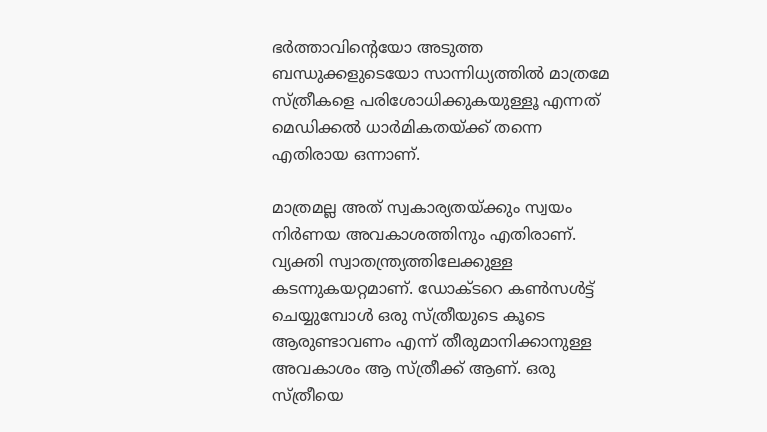ഭർത്താവിന്റെയോ അടുത്ത ബന്ധുക്കളുടെയോ സാന്നിധ്യത്തിൽ മാത്രമേ സ്ത്രീകളെ പരിശോധിക്കുകയുള്ളൂ എന്നത് മെഡിക്കൽ ധാർമികതയ്ക്ക് തന്നെ എതിരായ ഒന്നാണ്.

മാത്രമല്ല അത് സ്വകാര്യതയ്ക്കും സ്വയം നിർണയ അവകാശത്തിനും എതിരാണ്. വ്യക്തി സ്വാതന്ത്ര്യത്തിലേക്കുള്ള കടന്നുകയറ്റമാണ്. ഡോക്ടറെ കൺസൾട്ട് ചെയ്യുമ്പോൾ ഒരു സ്ത്രീയുടെ കൂടെ ആരുണ്ടാവണം എന്ന് തീരുമാനിക്കാനുള്ള അവകാശം ആ സ്ത്രീക്ക് ആണ്. ഒരു സ്ത്രീയെ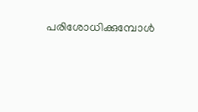പരിശോധിക്കുമ്പോൾ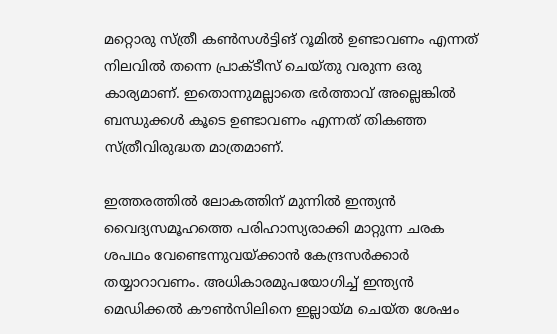മറ്റൊരു സ്ത്രീ കൺസൾട്ടിങ് റൂമിൽ ഉണ്ടാവണം എന്നത് നിലവിൽ തന്നെ പ്രാക്ടീസ് ചെയ്തു വരുന്ന ഒരു കാര്യമാണ്. ഇതൊന്നുമല്ലാതെ ഭർത്താവ് അല്ലെങ്കിൽ ബന്ധുക്കൾ കൂടെ ഉണ്ടാവണം എന്നത് തികഞ്ഞ സ്ത്രീവിരുദ്ധത മാത്രമാണ്.

ഇത്തരത്തിൽ ലോകത്തിന് മുന്നിൽ ഇന്ത്യൻ വൈദ്യസമൂഹത്തെ പരിഹാസ്യരാക്കി മാറ്റുന്ന ചരക ശപഥം വേണ്ടെന്നുവയ്ക്കാൻ കേന്ദ്രസർക്കാർ തയ്യാറാവണം. അധികാരമുപയോഗിച്ച് ഇന്ത്യൻ മെഡിക്കൽ കൗൺസിലിനെ ഇല്ലായ്മ ചെയ്ത ശേഷം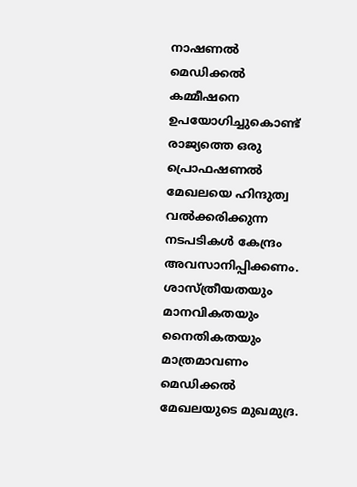നാഷണൽ മെഡിക്കൽ കമ്മീഷനെ ഉപയോഗിച്ചുകൊണ്ട് രാജ്യത്തെ ഒരു പ്രൊഫഷണൽ മേഖലയെ ഹിന്ദുത്വ വൽക്കരിക്കുന്ന നടപടികൾ കേന്ദ്രം അവസാനിപ്പിക്കണം. ശാസ്ത്രീയതയും മാനവികതയും നൈതികതയും മാത്രമാവണം മെഡിക്കൽ മേഖലയുടെ മുഖമുദ്ര.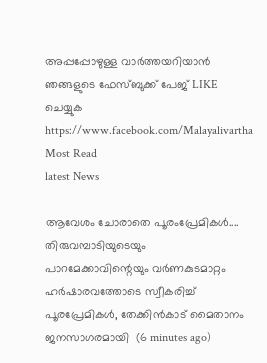അപ്പപ്പോഴുള്ള വാര്‍ത്തയറിയാന്‍ ഞങ്ങളുടെ ഫേസ്‌ബുക്ക്‌ പേജ് LIKE ചെയ്യുക
https://www.facebook.com/Malayalivartha
Most Read
latest News

ആവേശം ചോരാതെ പൂരംപ്രേമികള്‍.... തിരുവമ്പാടിയുടെയും പാറമേക്കാവിന്റെയും വർണകുടമാറ്റം ഹര്‍ഷാരവത്തോടെ സ്വീകരിച്ച് പൂരപ്രേമികൾ, തേക്കിന്‍കാട് മൈതാനം ജനസാഗരമായി  (6 minutes ago)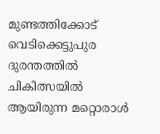മുണ്ടത്തിക്കോട് വെടിക്കെട്ടുപുര ദുരന്തത്തിൽ ചികിത്സയിൽ ആയിരുന്ന മറ്റൊരാൾ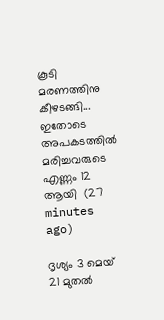കൂടി മരണത്തിനു കീഴടങ്ങി... ഇതോടെ അപകടത്തിൽ മരിച്ചവരുടെ എണ്ണം 12 ആയി  (27 minutes ago)

ദൃശ്യം 3 മെയ് 21 മുതല്‍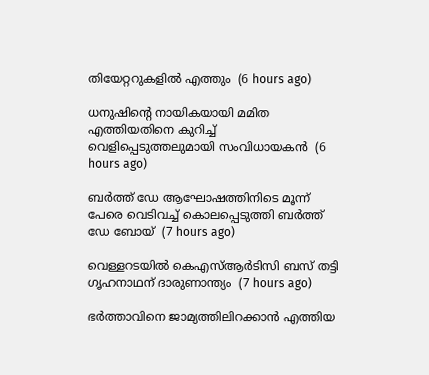തിയേറ്ററുകളില്‍ എത്തും  (6 hours ago)

ധനുഷിന്റെ നായികയായി മമിത എത്തിയതിനെ കുറിച്ച് വെളിപ്പെടുത്തലുമായി സംവിധായകന്‍  (6 hours ago)

ബര്‍ത്ത് ഡേ ആഘോഷത്തിനിടെ മൂന്ന് പേരെ വെടിവച്ച് കൊലപ്പെടുത്തി ബര്‍ത്ത് ഡേ ബോയ്  (7 hours ago)

വെള്ളറടയില്‍ കെഎസ്ആര്‍ടിസി ബസ് തട്ടി ഗൃഹനാഥന് ദാരുണാന്ത്യം  (7 hours ago)

ഭര്‍ത്താവിനെ ജാമ്യത്തിലിറക്കാന്‍ എത്തിയ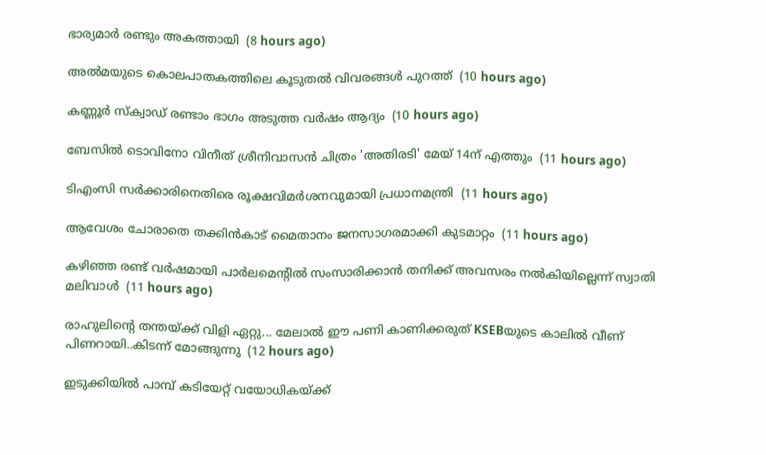ഭാര്യമാര്‍ രണ്ടും അകത്തായി  (8 hours ago)

അല്‍മയുടെ കൊലപാതകത്തിലെ കൂടുതല്‍ വിവരങ്ങള്‍ പുറത്ത്  (10 hours ago)

കണ്ണൂര്‍ സ്‌ക്വാഡ് രണ്ടാം ഭാഗം അടുത്ത വര്‍ഷം ആദ്യം  (10 hours ago)

ബേസില്‍ ടൊവിനോ വിനീത് ശ്രീനിവാസന്‍ ചിത്രം 'അതിരടി' മേയ് 14ന് എത്തും  (11 hours ago)

ടിഎംസി സര്‍ക്കാരിനെതിരെ രൂക്ഷവിമര്‍ശനവുമായി പ്രധാനമന്ത്രി  (11 hours ago)

ആവേശം ചോരാതെ തക്കിന്‍കാട് മൈതാനം ജനസാഗരമാക്കി കുടമാറ്റം  (11 hours ago)

കഴിഞ്ഞ രണ്ട് വര്‍ഷമായി പാര്‍ലമെന്റില്‍ സംസാരിക്കാന്‍ തനിക്ക് അവസരം നല്‍കിയില്ലെന്ന് സ്വാതി മലിവാള്‍  (11 hours ago)

രാഹുലിന്റെ തന്തയ്ക്ക് വിളി ഏറ്റു... മേലാൽ ഈ പണി കാണിക്കരുത് KSEBയുടെ കാലിൽ വീണ് പിണറായി..കിടന്ന് മോങ്ങുന്നു  (12 hours ago)

ഇടുക്കിയില്‍ പാമ്പ് കടിയേറ്റ് വയോധികയ്ക്ക്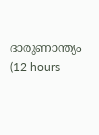ദാരുണാന്ത്യം  (12 hours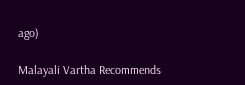ago)

Malayali Vartha Recommends